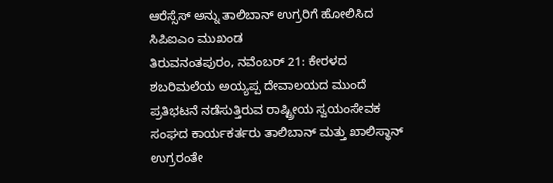ಆರೆಸ್ಸೆಸ್ ಅನ್ನು ತಾಲಿಬಾನ್ ಉಗ್ರರಿಗೆ ಹೋಲಿಸಿದ ಸಿಪಿಐಎಂ ಮುಖಂಡ
ತಿರುವನಂತಪುರಂ, ನವೆಂಬರ್ 21: ಕೇರಳದ ಶಬರಿಮಲೆಯ ಅಯ್ಯಪ್ಪ ದೇವಾಲಯದ ಮುಂದೆ ಪ್ರತಿಭಟನೆ ನಡೆಸುತ್ತಿರುವ ರಾಷ್ಟ್ರೀಯ ಸ್ವಯಂಸೇವಕ ಸಂಘದ ಕಾರ್ಯಕರ್ತರು ತಾಲಿಬಾನ್ ಮತ್ತು ಖಾಲಿಸ್ಥಾನ್ ಉಗ್ರರಂತೇ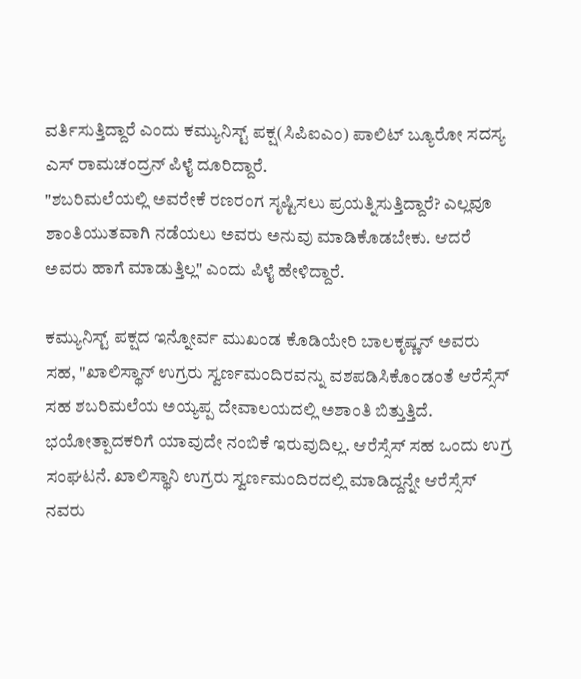ವರ್ತಿಸುತ್ತಿದ್ದಾರೆ ಎಂದು ಕಮ್ಯುನಿಸ್ಟ್ ಪಕ್ಷ(ಸಿಪಿಐಎಂ) ಪಾಲಿಟ್ ಬ್ಯೂರೋ ಸದಸ್ಯ ಎಸ್ ರಾಮಚಂದ್ರನ್ ಪಿಳೈ ದೂರಿದ್ದಾರೆ.
"ಶಬರಿಮಲೆಯಲ್ಲಿ ಅವರೇಕೆ ರಣರಂಗ ಸೃಷ್ಟಿಸಲು ಪ್ರಯತ್ನಿಸುತ್ತಿದ್ದಾರೆ? ಎಲ್ಲವೂ ಶಾಂತಿಯುತವಾಗಿ ನಡೆಯಲು ಅವರು ಅನುವು ಮಾಡಿಕೊಡಬೇಕು. ಆದರೆ ಅವರು ಹಾಗೆ ಮಾಡುತ್ತಿಲ್ಲ" ಎಂದು ಪಿಳೈ ಹೇಳಿದ್ದಾರೆ.

ಕಮ್ಯುನಿಸ್ಟ್ ಪಕ್ಷದ ಇನ್ನೋರ್ವ ಮುಖಂಡ ಕೊಡಿಯೇರಿ ಬಾಲಕೃಷ್ಣನ್ ಅವರು ಸಹ, "ಖಾಲಿಸ್ಥಾನ್ ಉಗ್ರರು ಸ್ವರ್ಣಮಂದಿರವನ್ನು ವಶಪಡಿಸಿಕೊಂಡಂತೆ ಆರೆಸ್ಸೆಸ್ ಸಹ ಶಬರಿಮಲೆಯ ಅಯ್ಯಪ್ಪ ದೇವಾಲಯದಲ್ಲಿ ಅಶಾಂತಿ ಬಿತ್ತುತ್ತಿದೆ. ಭಯೋತ್ಪಾದಕರಿಗೆ ಯಾವುದೇ ನಂಬಿಕೆ ಇರುವುದಿಲ್ಲ. ಆರೆಸ್ಸೆಸ್ ಸಹ ಒಂದು ಉಗ್ರ ಸಂಘಟನೆ. ಖಾಲಿಸ್ಥಾನಿ ಉಗ್ರರು ಸ್ವರ್ಣಮಂದಿರದಲ್ಲಿ ಮಾಡಿದ್ದನ್ನೇ ಆರೆಸ್ಸೆಸ್ ನವರು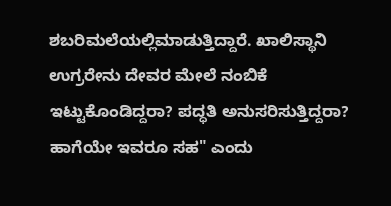ಶಬರಿಮಲೆಯಲ್ಲಿಮಾಡುತ್ತಿದ್ದಾರೆ. ಖಾಲಿಸ್ಥಾನಿ ಉಗ್ರರೇನು ದೇವರ ಮೇಲೆ ನಂಬಿಕೆ ಇಟ್ಟುಕೊಂಡಿದ್ದರಾ? ಪದ್ಧತಿ ಅನುಸರಿಸುತ್ತಿದ್ದರಾ? ಹಾಗೆಯೇ ಇವರೂ ಸಹ" ಎಂದು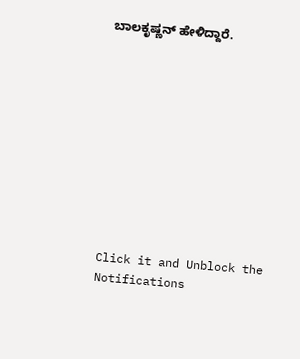ಬಾಲಕೃಷ್ಣನ್ ಹೇಳಿದ್ದಾರೆ.











Click it and Unblock the Notifications